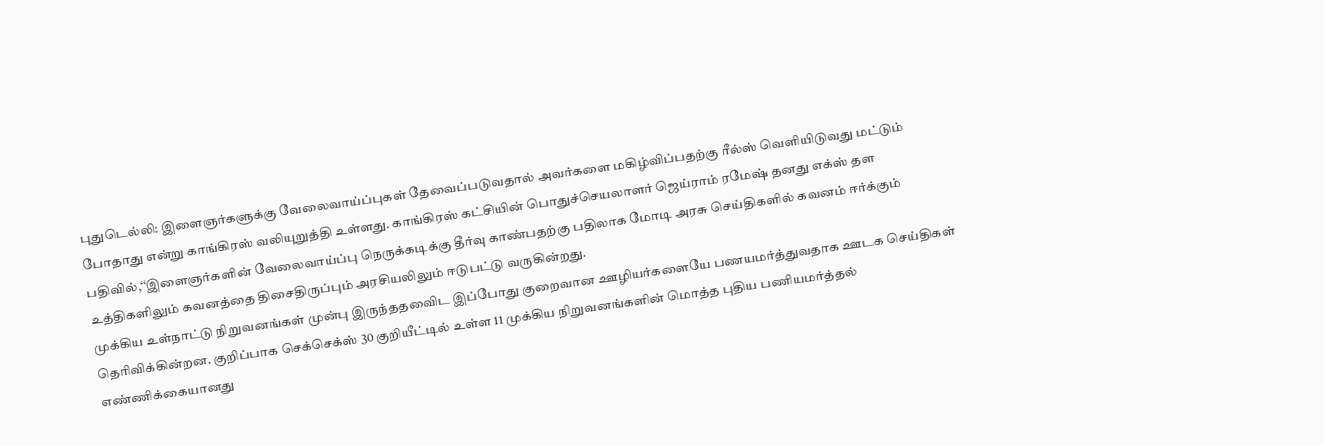புதுடெல்லி: இளைஞர்களுக்கு வேலைவாய்ப்புகள் தேவைப்படுவதால் அவர்களை மகிழ்விப்பதற்கு ரீல்ஸ் வெளியிடுவது மட்டும் போதாது என்று காங்கிரஸ் வலியுறுத்தி உள்ளது. காங்கிரஸ் கட்சியின் பொதுச்செயலாளர் ஜெய்ராம் ரமேஷ் தனது எக்ஸ் தள பதிவில்,‘‘இளைஞர்களின் வேலைவாய்ப்பு நெருக்கடிக்கு தீர்வு காண்பதற்கு பதிலாக மோடி அரசு செய்திகளில் கவனம் ஈர்க்கும் உத்திகளிலும் கவனத்தை திசைதிருப்பும் அரசியலிலும் ஈடுபட்டு வருகின்றது.
முக்கிய உள்நாட்டு நிறுவனங்கள் முன்பு இருந்ததவைிட இப்போது குறைவான ஊழியர்களையே பணயமர்த்துவதாக ஊடக செய்திகள் தெரிவிக்கின்றன. குறிப்பாக செக்செக்ஸ் 30 குறியீட்டில் உள்ள 11 முக்கிய நிறுவனங்களின் மொத்த புதிய பணியமர்த்தல் எண்ணிக்கையானது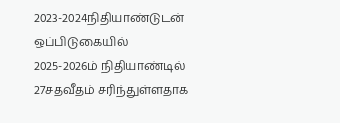2023-2024நிதியாண்டுடன் ஒப்பிடுகையில் 2025-2026ம் நிதியாண்டில் 27சதவீதம் சரிந்துள்ளதாக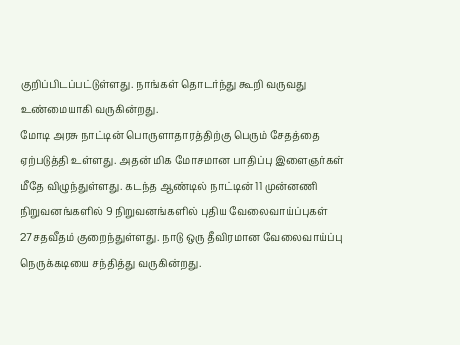குறிப்பிடப்பட்டுள்ளது. நாங்கள் தொடர்ந்து கூறி வருவது உண்மையாகி வருகின்றது.
மோடி அரசு நாட்டின் பொருளாதாரத்திற்கு பெரும் சேதத்தை ஏற்படுத்தி உள்ளது. அதன் மிக மோசமான பாதிப்பு இளைஞர்கள் மீதே விழுந்துள்ளது. கடந்த ஆண்டில் நாட்டின் 11 முன்னணி நிறுவனங்களில் 9 நிறுவனங்களில் புதிய வேலைவாய்ப்புகள் 27சதவீதம் குறைந்துள்ளது. நாடு ஒரு தீவிரமான வேலைவாய்ப்பு நெருக்கடியை சந்தித்து வருகின்றது.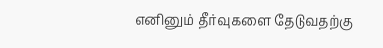எனினும் தீர்வுகளை தேடுவதற்கு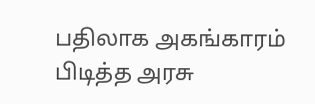பதிலாக அகங்காரம் பிடித்த அரசு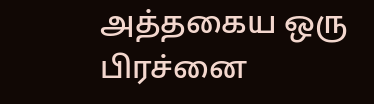அத்தகைய ஒரு பிரச்னை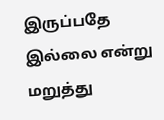இருப்பதே இல்லை என்று மறுத்து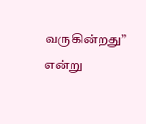வருகின்றது” என்று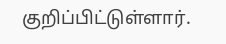குறிப்பிட்டுள்ளார்.